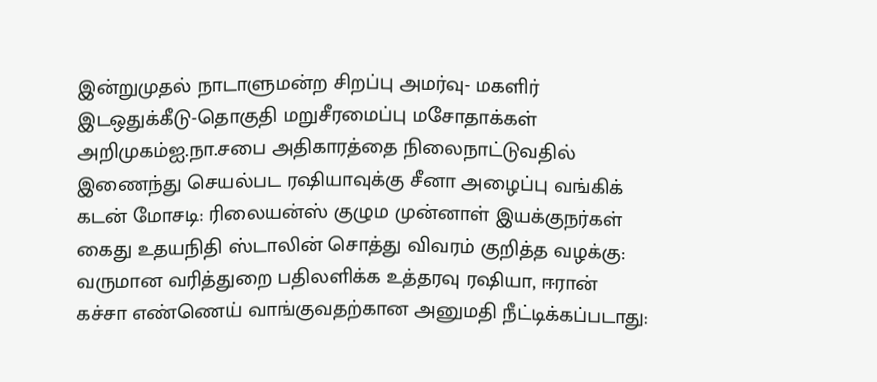இன்றுமுதல் நாடாளுமன்ற சிறப்பு அமர்வு- மகளிர் இடஒதுக்கீடு-தொகுதி மறுசீரமைப்பு மசோதாக்கள் அறிமுகம்ஐ.நா.சபை அதிகாரத்தை நிலைநாட்டுவதில் இணைந்து செயல்பட ரஷியாவுக்கு சீனா அழைப்பு வங்கிக் கடன் மோசடி: ரிலையன்ஸ் குழும முன்னாள் இயக்குநர்கள் கைது உதயநிதி ஸ்டாலின் சொத்து விவரம் குறித்த வழக்கு: வருமான வரித்துறை பதிலளிக்க உத்தரவு ரஷியா, ஈரான் கச்சா எண்ணெய் வாங்குவதற்கான அனுமதி நீட்டிக்கப்படாது: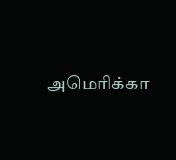அமெரிக்கா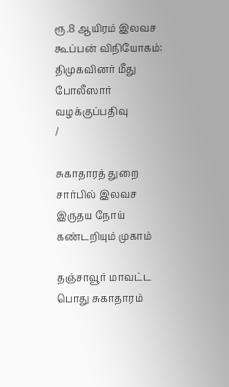ரூ.8 ஆயிரம் இலவச கூப்பன் விநியோகம்: திமுகவினர் மீது போலீஸார் வழக்குப்பதிவு
/

சுகாதாரத் துறை சார்பில் இலவச இருதய நோய் கண்டறியும் முகாம்

தஞ்சாவூர் மாவட்ட பொது சுகாதாரம்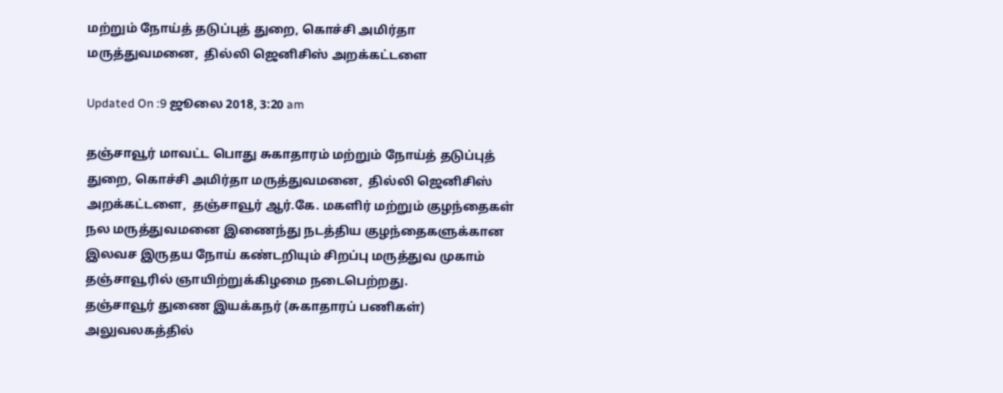மற்றும் நோய்த் தடுப்புத் துறை, கொச்சி அமிர்தா மருத்துவமனை,  தில்லி ஜெனிசிஸ் அறக்கட்டளை

Updated On :9 ஜூலை 2018, 3:20 am

தஞ்சாவூர் மாவட்ட பொது சுகாதாரம் மற்றும் நோய்த் தடுப்புத் துறை, கொச்சி அமிர்தா மருத்துவமனை,  தில்லி ஜெனிசிஸ் அறக்கட்டளை,  தஞ்சாவூர் ஆர்.கே. மகளிர் மற்றும் குழந்தைகள் நல மருத்துவமனை இணைந்து நடத்திய குழந்தைகளுக்கான இலவச இருதய நோய் கண்டறியும் சிறப்பு மருத்துவ முகாம் தஞ்சாவூரில் ஞாயிற்றுக்கிழமை நடைபெற்றது.
தஞ்சாவூர் துணை இயக்கநர் (சுகாதாரப் பணிகள்) அலுவலகத்தில்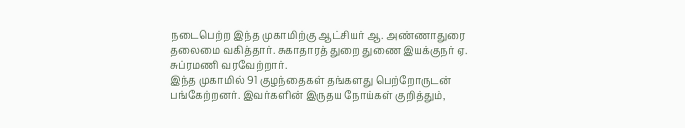நடைபெற்ற இந்த முகாமிற்கு ஆட்சியர் ஆ. அண்ணாதுரை தலைமை வகித்தார். சுகாதாரத் துறை துணை இயக்குநர் ஏ. சுப்ரமணி வரவேற்றார்.
இந்த முகாமில் 91 குழந்தைகள் தங்களது பெற்றோருடன் பங்கேற்றனர். இவர்களின் இருதய நோய்கள் குறித்தும்,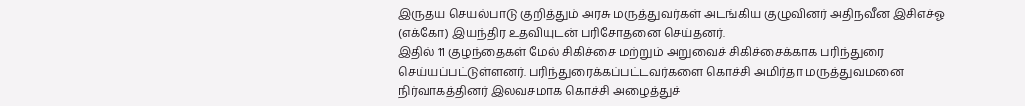இருதய செயல்பாடு குறித்தும் அரசு மருத்துவர்கள் அடங்கிய குழுவினர் அதிநவீன இசிஎச்ஓ (எக்கோ) இயந்திர உதவியுடன் பரிசோதனை செய்தனர்.
இதில் 11 குழந்தைகள் மேல் சிகிச்சை மற்றும் அறுவைச் சிகிச்சைக்காக பரிந்துரை செய்யப்பட்டுள்ளனர். பரிந்துரைக்கப்பட்டவர்களை கொச்சி அமிர்தா மருத்துவமனை நிர்வாகத்தினர் இலவசமாக கொச்சி அழைத்துச்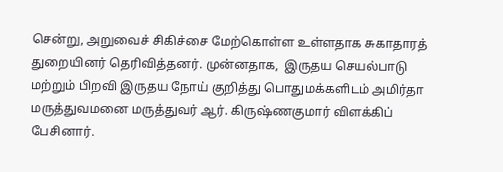சென்று, அறுவைச் சிகிச்சை மேற்கொள்ள உள்ளதாக சுகாதாரத் துறையினர் தெரிவித்தனர். முன்னதாக,  இருதய செயல்பாடு மற்றும் பிறவி இருதய நோய் குறித்து பொதுமக்களிடம் அமிர்தா மருத்துவமனை மருத்துவர் ஆர். கிருஷ்ணகுமார் விளக்கிப் பேசினார்.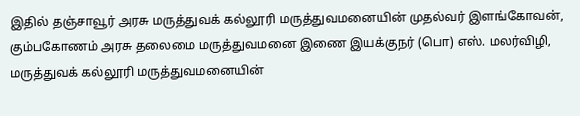இதில் தஞ்சாவூர் அரசு மருத்துவக் கல்லூரி மருத்துவமனையின் முதல்வர் இளங்கோவன், கும்பகோணம் அரசு தலைமை மருத்துவமனை இணை இயக்குநர் (பொ) எஸ். மலர்விழி, மருத்துவக் கல்லூரி மருத்துவமனையின்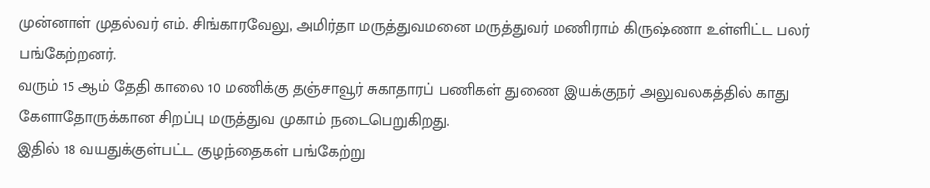முன்னாள் முதல்வர் எம். சிங்காரவேலு, அமிர்தா மருத்துவமனை மருத்துவர் மணிராம் கிருஷ்ணா உள்ளிட்ட பலர் பங்கேற்றனர்.
வரும் 15 ஆம் தேதி காலை 10 மணிக்கு தஞ்சாவூர் சுகாதாரப் பணிகள் துணை இயக்குநர் அலுவலகத்தில் காது கேளாதோருக்கான சிறப்பு மருத்துவ முகாம் நடைபெறுகிறது.
இதில் 18 வயதுக்குள்பட்ட குழந்தைகள் பங்கேற்று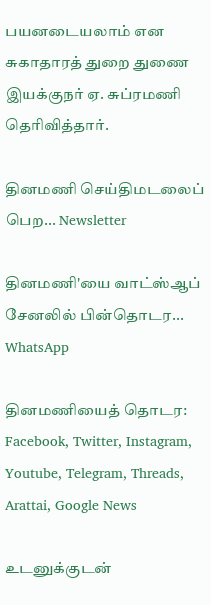பயனடையலாம் என சுகாதாரத் துறை துணை இயக்குநர் ஏ. சுப்ரமணி தெரிவித்தார்.

தினமணி செய்திமடலைப் பெற... Newsletter

தினமணி'யை வாட்ஸ்ஆப் சேனலில் பின்தொடர... WhatsApp

தினமணியைத் தொடர: Facebook, Twitter, Instagram, Youtube, Telegram, Threads, Arattai, Google News

உடனுக்குடன்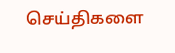செய்திகளை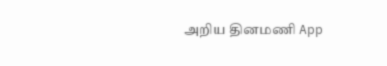அறிய தினமணி App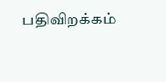பதிவிறக்கம்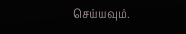செய்யவும்.